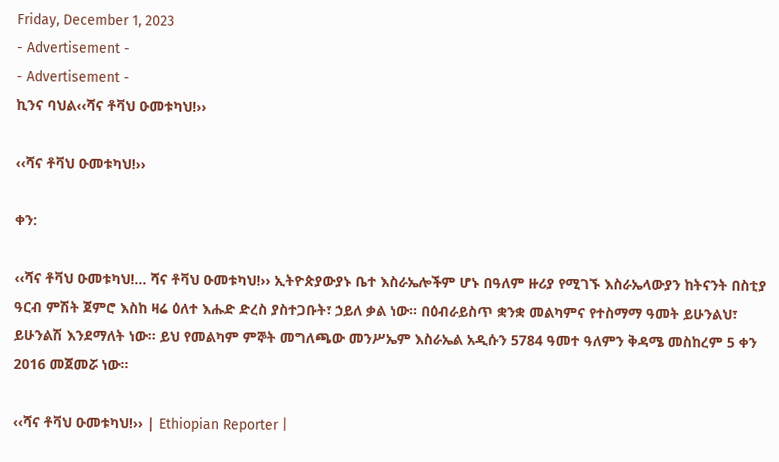Friday, December 1, 2023
- Advertisement -
- Advertisement -
ኪንና ባህል‹‹ሻና ቶቫህ ዑመቱካህ!››

‹‹ሻና ቶቫህ ዑመቱካህ!››

ቀን:

‹‹ሻና ቶቫህ ዑመቱካህ!… ሻና ቶቫህ ዑመቱካህ!›› ኢትዮጵያውያኑ ቤተ እስራኤሎችም ሆኑ በዓለም ዙሪያ የሚገኙ እስራኤላውያን ከትናንት በስቲያ ዓርብ ምሽት ጀምሮ እስከ ዛሬ ዕለተ እሑድ ድረስ ያስተጋቡት፣ ኃይለ ቃል ነው፡፡ በዕብራይስጥ ቋንቋ መልካምና የተስማማ ዓመት ይሁንልህ፣ ይሁንልሽ እንደማለት ነው፡፡ ይህ የመልካም ምኞት መግለጫው መንሥኤም እስራኤል አዲሱን 5784 ዓመተ ዓለምን ቅዳሜ መስከረም 5 ቀን 2016 መጀመሯ ነው፡፡

‹‹ሻና ቶቫህ ዑመቱካህ!›› | Ethiopian Reporter |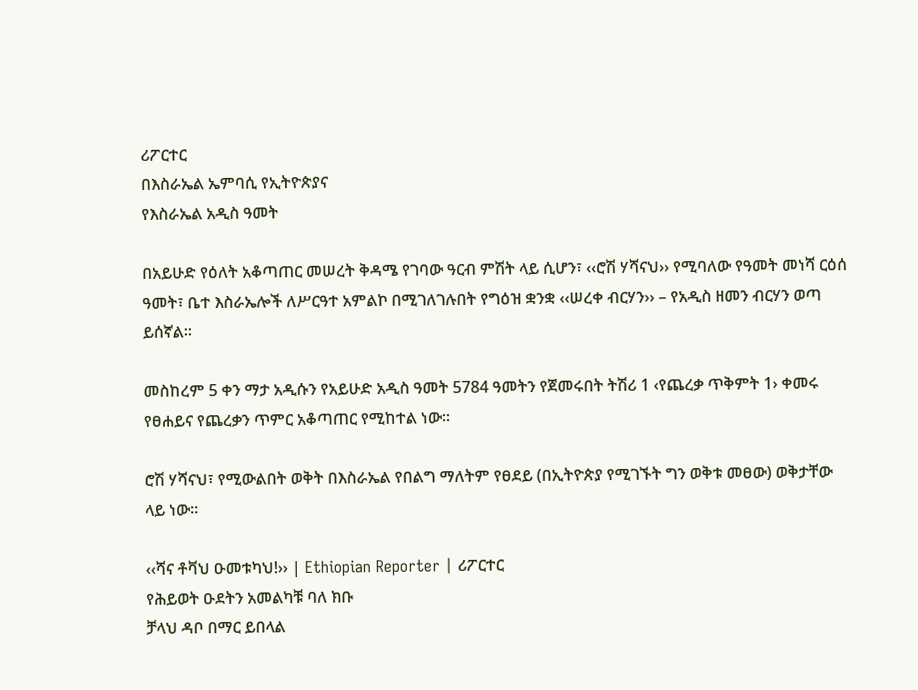ሪፖርተር
በእስራኤል ኤምባሲ የኢትዮጵያና
የእስራኤል አዲስ ዓመት

በአይሁድ የዕለት አቆጣጠር መሠረት ቅዳሜ የገባው ዓርብ ምሽት ላይ ሲሆን፣ ‹‹ሮሽ ሃሻናህ›› የሚባለው የዓመት መነሻ ርዕሰ ዓመት፣ ቤተ እስራኤሎች ለሥርዓተ አምልኮ በሚገለገሉበት የግዕዝ ቋንቋ ‹‹ሠረቀ ብርሃን›› – የአዲስ ዘመን ብርሃን ወጣ ይሰኛል፡፡

መስከረም 5 ቀን ማታ አዲሱን የአይሁድ አዲስ ዓመት 5784 ዓመትን የጀመሩበት ትሽሪ 1 ‹የጨረቃ ጥቅምት 1› ቀመሩ የፀሐይና የጨረቃን ጥምር አቆጣጠር የሚከተል ነው፡፡

ሮሽ ሃሻናህ፣ የሚውልበት ወቅት በእስራኤል የበልግ ማለትም የፀደይ (በኢትዮጵያ የሚገኙት ግን ወቅቱ መፀው) ወቅታቸው ላይ ነው፡፡

‹‹ሻና ቶቫህ ዑመቱካህ!›› | Ethiopian Reporter | ሪፖርተር
የሕይወት ዑደትን አመልካቹ ባለ ክቡ
ቻላህ ዳቦ በማር ይበላል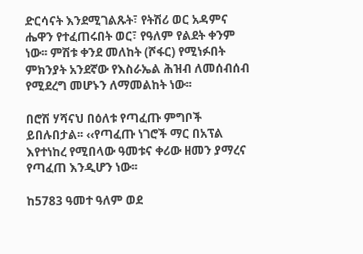ድርሳናት እንደሚገልጹት፣ የትሽሪ ወር አዳምና ሔዋን የተፈጠሩበት ወር፣ የዓለም የልደት ቀንም ነው፡፡ ምሽቱ ቀንደ መለከት (ሾፋር) የሚነፉበት ምክንያት አንደኛው የእስራኤል ሕዝብ ለመሰብሰብ የሚደረግ መሆኑን ለማመልከት ነው፡፡

በሮሽ ሃሻናህ በዕለቱ የጣፈጡ ምግቦች ይበሉበታል፡፡ ‹‹የጣፈጡ ነገሮች ማር በአፕል እየተነከረ የሚበላው ዓመቱና ቀሪው ዘመን ያማረና የጣፈጠ እንዲሆን ነው፡፡

ከ5783 ዓመተ ዓለም ወደ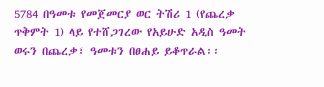5784 በዓመቱ የመጀመርያ ወር ትሽሪ 1 (የጨረቃ ጥቅምት 1) ላይ የተሸጋገረው የአይሁድ አዲስ ዓመት ወሩን በጨረቃ፣ ዓመቱን በፀሐይ ይቆጥራል፡፡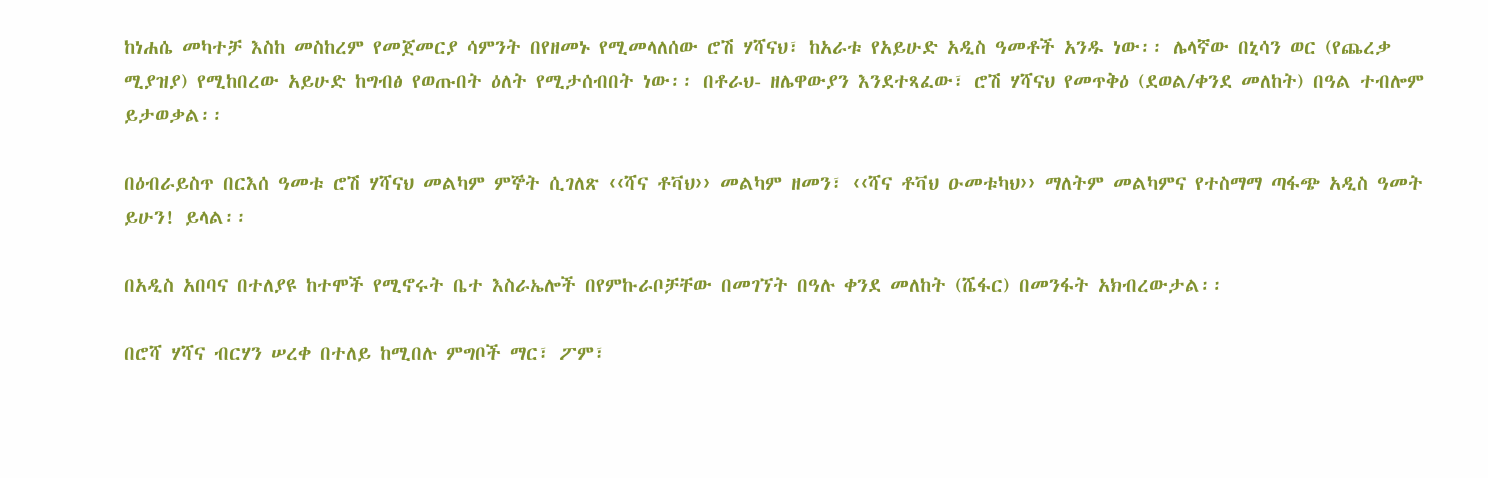ከነሐሴ መካተቻ እስከ መስከረም የመጀመርያ ሳምንት በየዘመኑ የሚመላለሰው ሮሽ ሃሻናህ፣ ከአራቱ የአይሁድ አዲስ ዓመቶች አንዱ ነው፡፡ ሌላኛው በኒሳን ወር (የጨረቃ ሚያዝያ) የሚከበረው አይሁድ ከግብፅ የወጡበት ዕለት የሚታሰብበት ነው፡፡ በቶራህ- ዘሌዋውያን እንደተጻፈው፣ ሮሽ ሃሻናህ የመጥቅዕ (ደወል/ቀንደ መለከት) በዓል ተብሎም ይታወቃል፡፡

በዕብራይስጥ በርእሰ ዓመቱ ሮሽ ሃሻናህ መልካም ምኞት ሲገለጽ ‹‹ሻና ቶቫህ›› መልካም ዘመን፣ ‹‹ሻና ቶቫህ ዑመቱካህ›› ማለትም መልካምና የተስማማ ጣፋጭ አዲስ ዓመት ይሁን! ይላል፡፡

በአዲስ አበባና በተለያዩ ከተሞች የሚኖሩት ቤተ እስራኤሎች በየምኩራቦቻቸው በመገኘት በዓሉ ቀንደ መለከት (ሼፋር) በመንፋት አክብረውታል፡፡

በሮሻ ሃሻና ብርሃን ሠረቀ በተለይ ከሚበሉ ምግቦች ማር፣ ፖም፣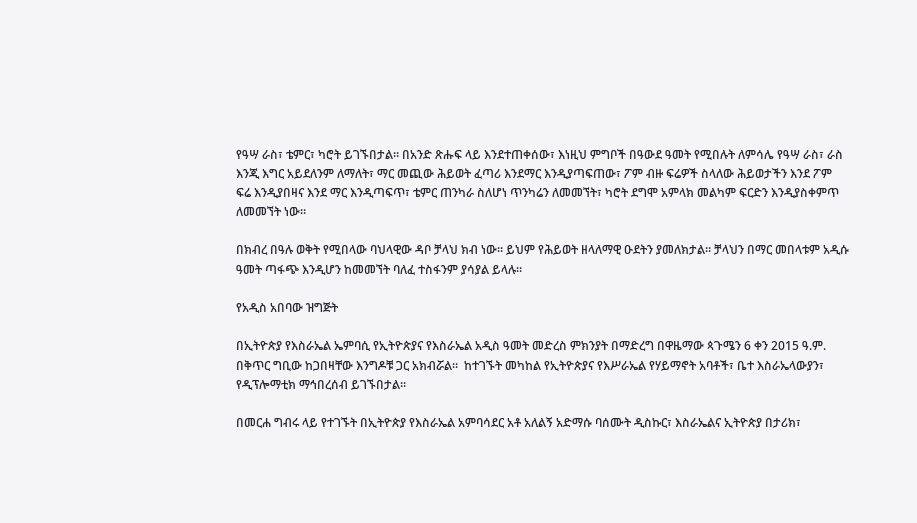የዓሣ ራስ፣ ቴምር፣ ካሮት ይገኙበታል፡፡ በአንድ ጽሑፍ ላይ እንደተጠቀሰው፣ እነዚህ ምግቦች በዓውደ ዓመት የሚበሉት ለምሳሌ የዓሣ ራስ፣ ራስ እንጂ እግር አይደለንም ለማለት፣ ማር መጪው ሕይወት ፈጣሪ እንደማር እንዲያጣፍጠው፣ ፖም ብዙ ፍሬዎች ስላለው ሕይወታችን እንደ ፖም ፍሬ እንዲያበዛና እንደ ማር እንዲጣፍጥ፣ ቴምር ጠንካራ ስለሆነ ጥንካሬን ለመመኘት፣ ካሮት ደግሞ አምላክ መልካም ፍርድን እንዲያስቀምጥ ለመመኘት ነው።

በክብረ በዓሉ ወቅት የሚበላው ባህላዊው ዳቦ ቻላህ ክብ ነው፡፡ ይህም የሕይወት ዘላለማዊ ዑደትን ያመለክታል። ቻላህን በማር መበላቱም አዲሱ ዓመት ጣፋጭ እንዲሆን ከመመኘት ባለፈ ተስፋንም ያሳያል ይላሉ።

የአዲስ አበባው ዝግጅት

በኢትዮጵያ የእስራኤል ኤምባሲ የኢትዮጵያና የእስራኤል አዲስ ዓመት መድረስ ምክንያት በማድረግ በዋዜማው ጳጉሜን 6 ቀን 2015 ዓ.ም. በቅጥር ግቢው ከጋበዛቸው እንግዶቹ ጋር አክብሯል፡፡  ከተገኙት መካከል የኢትዮጵያና የእሥራኤል የሃይማኖት አባቶች፣ ቤተ እስራኤላውያን፣ የዲፕሎማቲክ ማኅበረሰብ ይገኙበታል፡፡

በመርሐ ግብሩ ላይ የተገኙት በኢትዮጵያ የእስራኤል አምባሳደር አቶ አለልኝ አድማሱ ባሰሙት ዲስኩር፣ እስራኤልና ኢትዮጵያ በታሪክ፣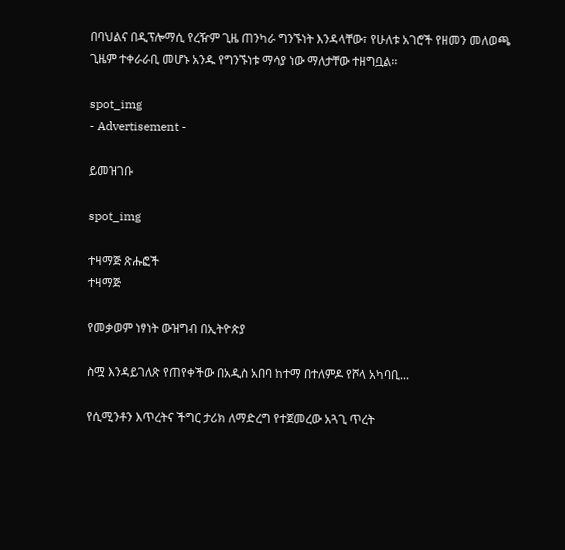በባህልና በዲፕሎማሲ የረዥም ጊዜ ጠንካራ ግንኙነት እንዳላቸው፣ የሁለቱ አገሮች የዘመን መለወጫ ጊዜም ተቀራራቢ መሆኑ አንዱ የግንኙነቱ ማሳያ ነው ማለታቸው ተዘግቧል፡፡

spot_img
- Advertisement -

ይመዝገቡ

spot_img

ተዛማጅ ጽሑፎች
ተዛማጅ

የመቃወም ነፃነት ውዝግብ በኢትዮጵያ

ስሟ እንዳይገለጽ የጠየቀችው በአዲስ አበባ ከተማ በተለምዶ የሾላ አካባቢ...

የሲሚንቶን እጥረትና ችግር ታሪክ ለማድረግ የተጀመረው አጓጊ ጥረት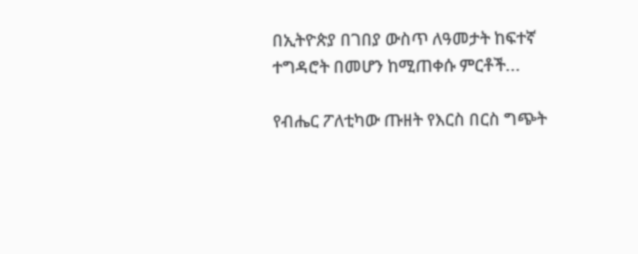በኢትዮጵያ በገበያ ውስጥ ለዓመታት ከፍተኛ ተግዳሮት በመሆን ከሚጠቀሱ ምርቶች...

የብሔር ፖለቲካው ጡዘት የእርስ በርስ ግጭት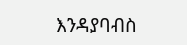እንዳያባብስ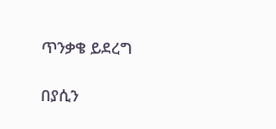ጥንቃቄ ይደረግ

በያሲን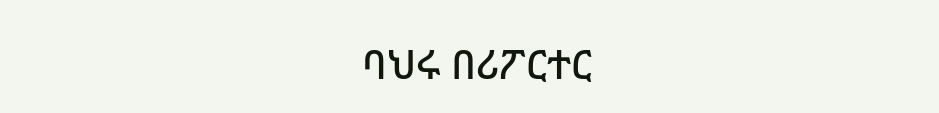ባህሩ በሪፖርተር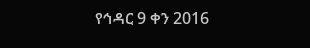የኅዳር 9 ቀን 2016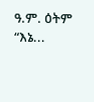ዓ.ም. ዕትም “እኔ...